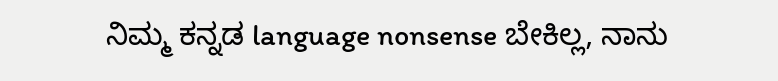ನಿಮ್ಮ ಕನ್ನಡ language nonsense ಬೇಕಿಲ್ಲ, ನಾನು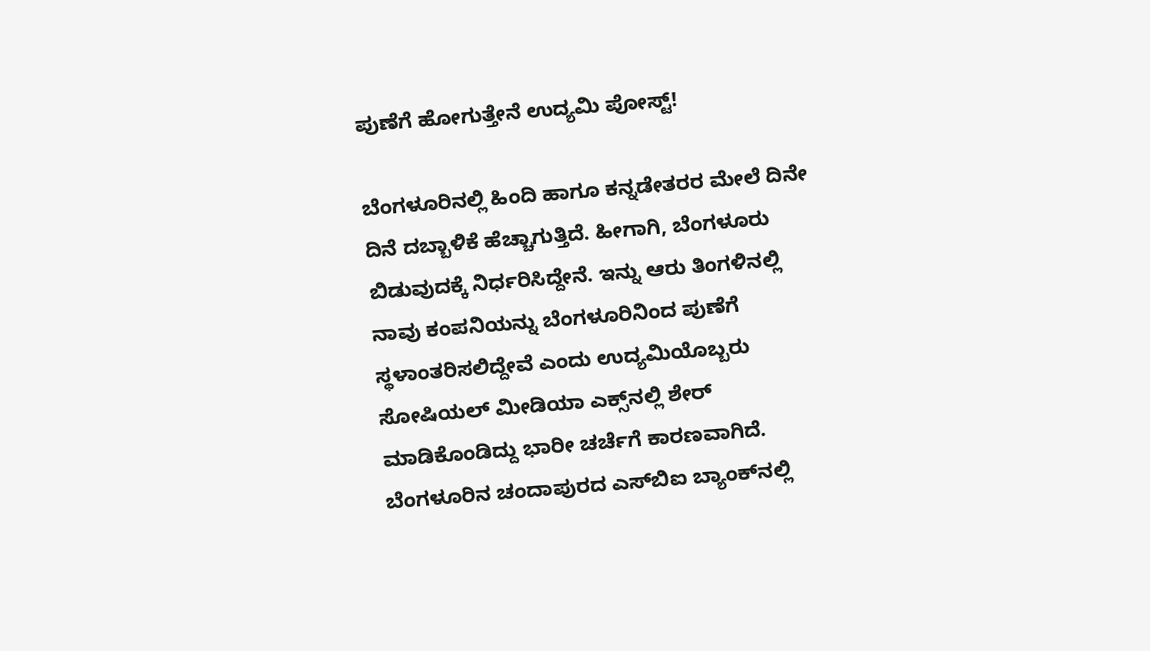ಪುಣೆಗೆ ಹೋಗುತ್ತೇನೆ ಉದ್ಯಮಿ ಪೋಸ್ಟ್‌!

ಬೆಂಗಳೂರಿನಲ್ಲಿ ಹಿಂದಿ ಹಾಗೂ ಕನ್ನಡೇತರರ ಮೇಲೆ ದಿನೇ ದಿನೆ ದಬ್ಬಾಳಿಕೆ ಹೆಚ್ಚಾಗುತ್ತಿದೆ. ಹೀಗಾಗಿ, ಬೆಂಗಳೂರು ಬಿಡುವುದಕ್ಕೆ ನಿರ್ಧರಿಸಿದ್ದೇನೆ. ಇನ್ನು ಆರು ತಿಂಗಳಿನಲ್ಲಿ ನಾವು ಕಂಪನಿಯನ್ನು ಬೆಂಗಳೂರಿನಿಂದ ಪುಣೆಗೆ ಸ್ಥಳಾಂತರಿಸಲಿದ್ದೇವೆ ಎಂದು ಉದ್ಯಮಿಯೊಬ್ಬರು ಸೋಷಿಯಲ್‌ ಮೀಡಿಯಾ ಎಕ್ಸ್‌ನಲ್ಲಿ ಶೇರ್‌ ಮಾಡಿಕೊಂಡಿದ್ದು ಭಾರೀ ಚರ್ಚೆಗೆ ಕಾರಣವಾಗಿದೆ. ಬೆಂಗಳೂರಿನ ಚಂದಾಪುರದ ಎಸ್‌ಬಿಐ ಬ್ಯಾಂಕ್‌ನಲ್ಲಿ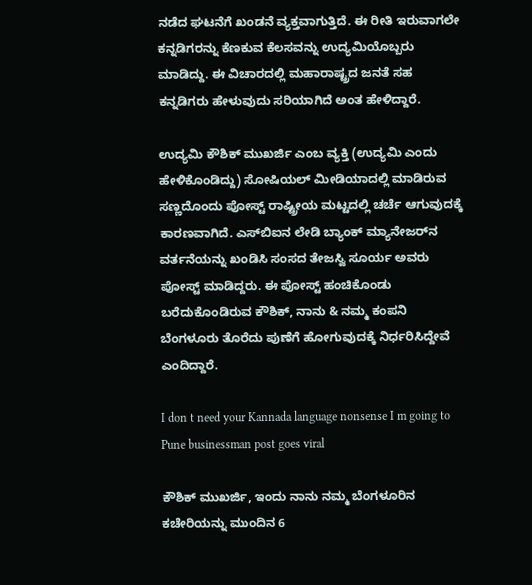ನಡೆದ ಘಟನೆಗೆ ಖಂಡನೆ ವ್ಯಕ್ತವಾಗುತ್ತಿದೆ. ಈ ರೀತಿ ಇರುವಾಗಲೇ ಕನ್ನಡಿಗರನ್ನು ಕೆಣಕುವ ಕೆಲಸವನ್ನು ಉದ್ಯಮಿಯೊಬ್ಬರು ಮಾಡಿದ್ದು. ಈ ವಿಚಾರದಲ್ಲಿ ಮಹಾರಾಷ್ಟ್ರದ ಜನತೆ ಸಹ ಕನ್ನಡಿಗರು ಹೇಳುವುದು ಸರಿಯಾಗಿದೆ ಅಂತ ಹೇಳಿದ್ದಾರೆ.

ಉದ್ಯಮಿ ಕೌಶಿಕ್ ಮುಖರ್ಜಿ ಎಂಬ ವ್ಯಕ್ತಿ (ಉದ್ಯಮಿ ಎಂದು ಹೇಳಿಕೊಂಡಿದ್ದು) ಸೋಷಿಯಲ್‌ ಮೀಡಿಯಾದಲ್ಲಿ ಮಾಡಿರುವ ಸಣ್ಣದೊಂದು ಪೋಸ್ಟ್‌ ರಾಷ್ಟ್ರೀಯ ಮಟ್ಟದಲ್ಲಿ ಚರ್ಚೆ ಆಗುವುದಕ್ಕೆ ಕಾರಣವಾಗಿದೆ. ಎಸ್‌ಬಿಐನ ಲೇಡಿ ಬ್ಯಾಂಕ್‌ ಮ್ಯಾನೇಜರ್‌ನ ವರ್ತನೆಯನ್ನು ಖಂಡಿಸಿ ಸಂಸದ ತೇಜಸ್ವಿ ಸೂರ್ಯ ಅವರು ಪೋಸ್ಟ್‌ ಮಾಡಿದ್ದರು. ಈ ಪೋಸ್ಟ್‌ ಹಂಚಿಕೊಂಡು ಬರೆದುಕೊಂಡಿರುವ ಕೌಶಿಕ್, ನಾನು & ನಮ್ಮ ಕಂಪನಿ ಬೆಂಗಳೂರು ತೊರೆದು ಪುಣೆಗೆ ಹೋಗುವುದಕ್ಕೆ ನಿರ್ಧರಿಸಿದ್ದೇವೆ ಎಂದಿದ್ದಾರೆ.

I don t need your Kannada language nonsense I m going to Pune businessman post goes viral

ಕೌಶಿಕ್ ಮುಖರ್ಜಿ, ಇಂದು ನಾನು ನಮ್ಮ ಬೆಂಗಳೂರಿನ ಕಚೇರಿಯನ್ನು ಮುಂದಿನ 6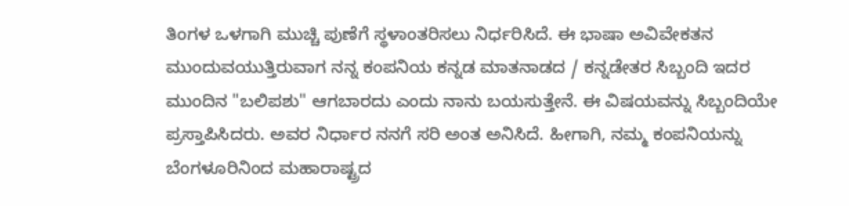ತಿಂಗಳ ಒಳಗಾಗಿ ಮುಚ್ಚಿ ಪುಣೆಗೆ ಸ್ಥಳಾಂತರಿಸಲು ನಿರ್ಧರಿಸಿದೆ. ಈ ಭಾಷಾ ಅವಿವೇಕತನ ಮುಂದುವಯುತ್ತಿರುವಾಗ ನನ್ನ ಕಂಪನಿಯ ಕನ್ನಡ ಮಾತನಾಡದ / ಕನ್ನಡೇತರ ಸಿಬ್ಬಂದಿ ಇದರ ಮುಂದಿನ "ಬಲಿಪಶು" ಆಗಬಾರದು ಎಂದು ನಾನು ಬಯಸುತ್ತೇನೆ. ಈ ವಿಷಯವನ್ನು ಸಿಬ್ಬಂದಿಯೇ ಪ್ರಸ್ತಾಪಿಸಿದರು. ಅವರ ನಿರ್ಧಾರ ನನಗೆ ಸರಿ ಅಂತ ಅನಿಸಿದೆ. ಹೀಗಾಗಿ, ನಮ್ಮ ಕಂಪನಿಯನ್ನು ಬೆಂಗಳೂರಿನಿಂದ ಮಹಾರಾಷ್ಟ್ರದ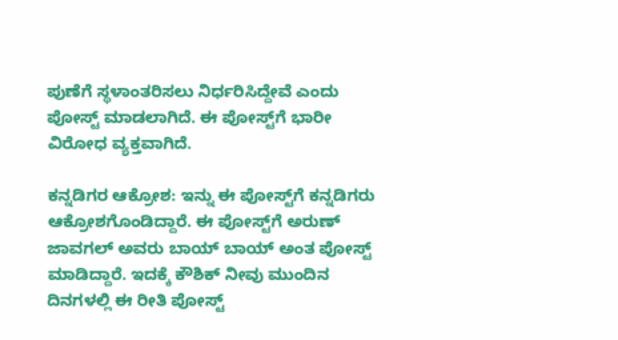ಪುಣೆಗೆ ಸ್ಥಳಾಂತರಿಸಲು ನಿರ್ಧರಿಸಿದ್ದೇವೆ ಎಂದು ಪೋಸ್ಟ್‌ ಮಾಡಲಾಗಿದೆ. ಈ ಪೋಸ್ಟ್‌ಗೆ ಭಾರೀ ವಿರೋಧ ವ್ಯಕ್ತವಾಗಿದೆ.

ಕನ್ನಡಿಗರ ಆಕ್ರೋಶ: ಇನ್ನು ಈ ಪೋಸ್ಟ್‌ಗೆ ಕನ್ನಡಿಗರು ಆಕ್ರೋಶಗೊಂಡಿದ್ದಾರೆ. ಈ ಪೋಸ್ಟ್‌ಗೆ ಅರುಣ್ ಜಾವಗಲ್ ಅವರು ಬಾಯ್‌ ಬಾಯ್‌ ಅಂತ ಪೋಸ್ಟ್‌ ಮಾಡಿದ್ದಾರೆ. ಇದಕ್ಕೆ ಕೌಶಿಕ್ ನೀವು ಮುಂದಿನ ದಿನಗಳಲ್ಲಿ ಈ ರೀತಿ ಪೋಸ್ಟ್‌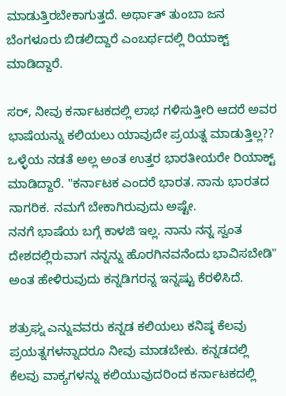ಮಾಡುತ್ತಿರಬೇಕಾಗುತ್ತದೆ. ಅರ್ಥಾತ್‌ ತುಂಬಾ ಜನ ಬೆಂಗಳೂರು ಬಿಡಲಿದ್ದಾರೆ ಎಂಬರ್ಥದಲ್ಲಿ ರಿಯಾಕ್ಟ್‌ ಮಾಡಿದ್ದಾರೆ.

ಸರ್, ನೀವು ಕರ್ನಾಟಕದಲ್ಲಿ ಲಾಭ ಗಳಿಸುತ್ತೀರಿ ಆದರೆ ಅವರ ಭಾಷೆಯನ್ನು ಕಲಿಯಲು ಯಾವುದೇ ಪ್ರಯತ್ನ ಮಾಡುತ್ತಿಲ್ಲ?? ಒಳ್ಳೆಯ ನಡತೆ ಅಲ್ಲ ಅಂತ ಉತ್ತರ ಭಾರತೀಯರೇ ರಿಯಾಕ್ಟ್‌ ಮಾಡಿದ್ದಾರೆ. "ಕರ್ನಾಟಕ ಎಂದರೆ ಭಾರತ. ನಾನು ಭಾರತದ ನಾಗರಿಕ. ನಮಗೆ ಬೇಕಾಗಿರುವುದು ಅಷ್ಟೇ.
ನನಗೆ ಭಾಷೆಯ ಬಗ್ಗೆ ಕಾಳಜಿ ಇಲ್ಲ. ನಾನು ನನ್ನ ಸ್ವಂತ ದೇಶದಲ್ಲಿರುವಾಗ ನನ್ನನ್ನು ಹೊರಗಿನವನೆಂದು ಭಾವಿಸಬೇಡಿ" ಅಂತ ಹೇಳಿರುವುದು ಕನ್ನಡಿಗರನ್ನ ಇನ್ನಷ್ಟು ಕೆರಳಿಸಿದೆ.

ಶತ್ರುಘ್ನ ಎನ್ನುವವರು ಕನ್ನಡ ಕಲಿಯಲು ಕನಿಷ್ಠ ಕೆಲವು ಪ್ರಯತ್ನಗಳನ್ನಾದರೂ ನೀವು ಮಾಡಬೇಕು. ಕನ್ನಡದಲ್ಲಿ ಕೆಲವು ವಾಕ್ಯಗಳನ್ನು ಕಲಿಯುವುದರಿಂದ ಕರ್ನಾಟಕದಲ್ಲಿ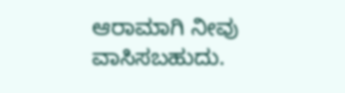ಆರಾಮಾಗಿ ನೀವು ವಾಸಿಸಬಹುದು.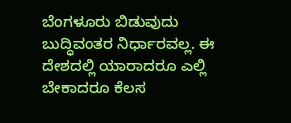ಬೆಂಗಳೂರು ಬಿಡುವುದು ಬುದ್ಧಿವಂತರ ನಿರ್ಧಾರವಲ್ಲ. ಈ ದೇಶದಲ್ಲಿ ಯಾರಾದರೂ ಎಲ್ಲಿ ಬೇಕಾದರೂ ಕೆಲಸ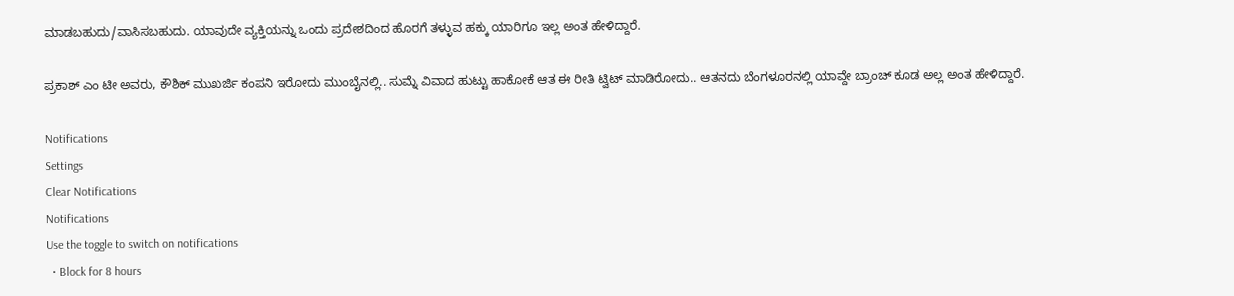ಮಾಡಬಹುದು/ವಾಸಿಸಬಹುದು. ಯಾವುದೇ ವ್ಯಕ್ತಿಯನ್ನು ಒಂದು ಪ್ರದೇಶದಿಂದ ಹೊರಗೆ ತಳ್ಳುವ ಹಕ್ಕು ಯಾರಿಗೂ ಇಲ್ಲ ಅಂತ ಹೇಳಿದ್ದಾರೆ.

ಪ್ರಕಾಶ್ ಎಂ ಟೀ ಅವರು, ಕೌಶಿಕ್ ಮುಖರ್ಜಿ ಕಂಪನಿ ಇರೋದು ಮುಂಬೈನಲ್ಲಿ.. ಸುಮ್ನೆ ವಿವಾದ ಹುಟ್ಟು ಹಾಕೋಕೆ ಆತ ಈ ರೀತಿ ಟ್ವಿಟ್ ಮಾಡಿರೋದು.. ಆತನದು ಬೆಂಗಳೂರನಲ್ಲಿ ಯಾವ್ದೇ ಬ್ರಾಂಚ್ ಕೂಡ ಅಲ್ಲ ಅಂತ ಹೇಳಿದ್ದಾರೆ.

Notifications
Settings
Clear Notifications
Notifications
Use the toggle to switch on notifications
  • Block for 8 hours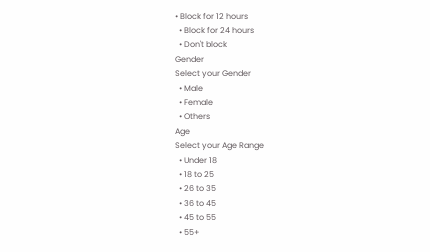• Block for 12 hours
  • Block for 24 hours
  • Don't block
Gender
Select your Gender
  • Male
  • Female
  • Others
Age
Select your Age Range
  • Under 18
  • 18 to 25
  • 26 to 35
  • 36 to 45
  • 45 to 55
  • 55+